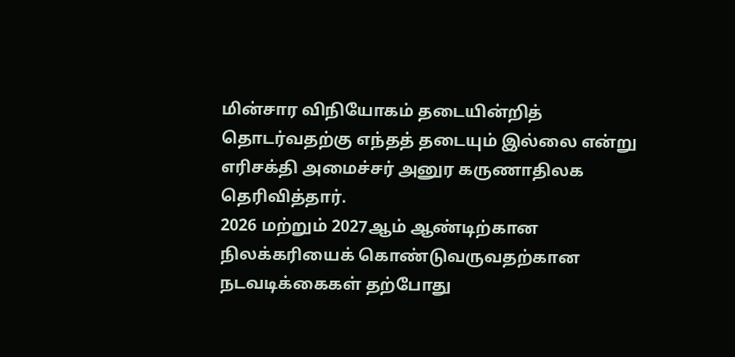மின்சார விநியோகம் தடையின்றித் தொடர்வதற்கு எந்தத் தடையும் இல்லை என்று எரிசக்தி அமைச்சர் அனுர கருணாதிலக தெரிவித்தார்.
2026 மற்றும் 2027ஆம் ஆண்டிற்கான நிலக்கரியைக் கொண்டுவருவதற்கான நடவடிக்கைகள் தற்போது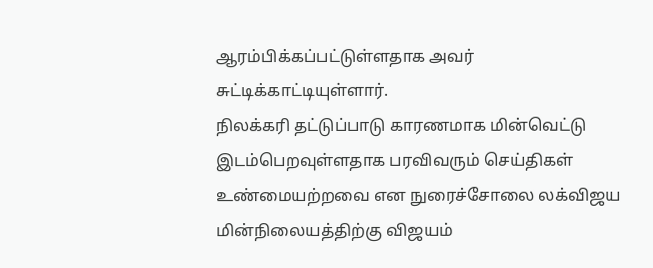ஆரம்பிக்கப்பட்டுள்ளதாக அவர் சுட்டிக்காட்டியுள்ளார்.
நிலக்கரி தட்டுப்பாடு காரணமாக மின்வெட்டு இடம்பெறவுள்ளதாக பரவிவரும் செய்திகள் உண்மையற்றவை என நுரைச்சோலை லக்விஜய மின்நிலையத்திற்கு விஜயம்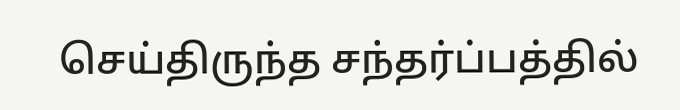செய்திருந்த சந்தர்ப்பத்தில்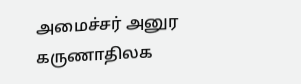அமைச்சர் அனுர கருணாதிலக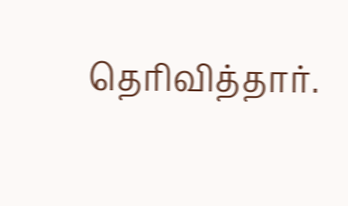தெரிவித்தார்.